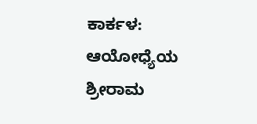ಕಾರ್ಕಳ: ಆಯೋಧ್ಯೆಯ ಶ್ರೀರಾಮ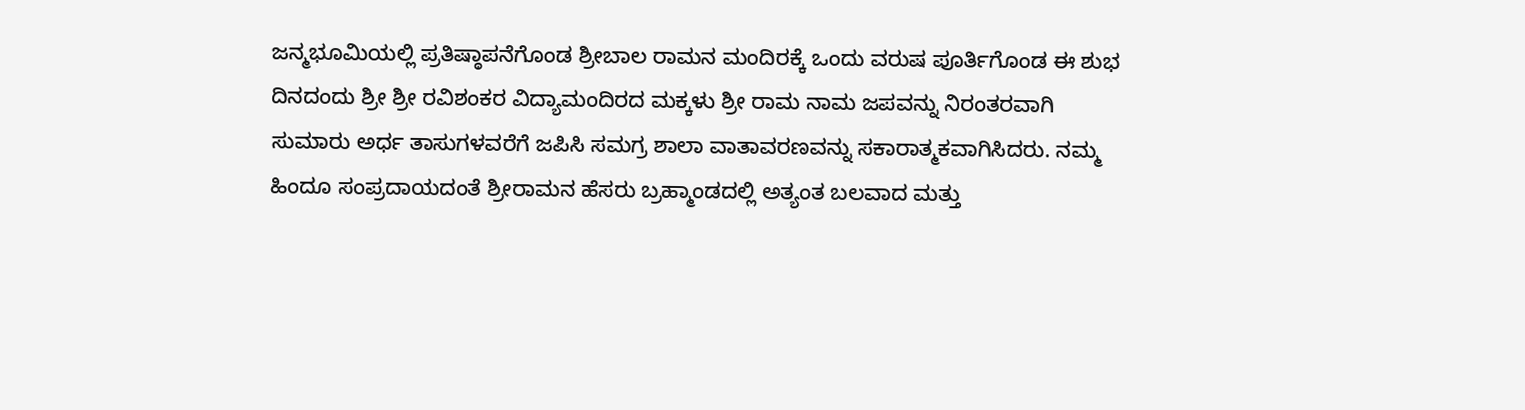ಜನ್ಮಭೂಮಿಯಲ್ಲಿ ಪ್ರತಿಷ್ಠಾಪನೆಗೊಂಡ ಶ್ರೀಬಾಲ ರಾಮನ ಮಂದಿರಕ್ಕೆ ಒಂದು ವರುಷ ಪೂರ್ತಿಗೊಂಡ ಈ ಶುಭ ದಿನದಂದು ಶ್ರೀ ಶ್ರೀ ರವಿಶಂಕರ ವಿದ್ಯಾಮಂದಿರದ ಮಕ್ಕಳು ಶ್ರೀ ರಾಮ ನಾಮ ಜಪವನ್ನು ನಿರಂತರವಾಗಿ ಸುಮಾರು ಅರ್ಧ ತಾಸುಗಳವರೆಗೆ ಜಪಿಸಿ ಸಮಗ್ರ ಶಾಲಾ ವಾತಾವರಣವನ್ನು ಸಕಾರಾತ್ಮಕವಾಗಿಸಿದರು. ನಮ್ಮ ಹಿಂದೂ ಸಂಪ್ರದಾಯದಂತೆ ಶ್ರೀರಾಮನ ಹೆಸರು ಬ್ರಹ್ಮಾಂಡದಲ್ಲಿ ಅತ್ಯಂತ ಬಲವಾದ ಮತ್ತು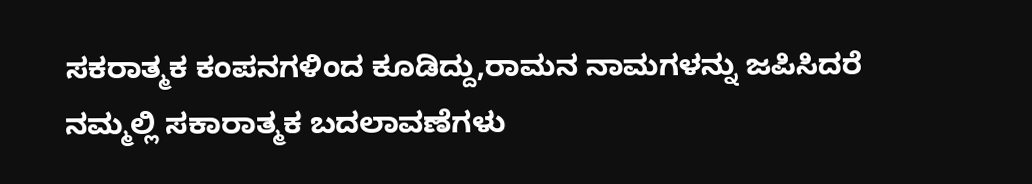ಸಕರಾತ್ಮಕ ಕಂಪನಗಳಿಂದ ಕೂಡಿದ್ದು,ರಾಮನ ನಾಮಗಳನ್ನು ಜಪಿಸಿದರೆ ನಮ್ಮಲ್ಲಿ ಸಕಾರಾತ್ಮಕ ಬದಲಾವಣೆಗಳು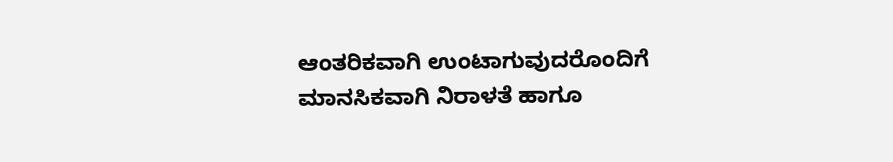ಆಂತರಿಕವಾಗಿ ಉಂಟಾಗುವುದರೊಂದಿಗೆ ಮಾನಸಿಕವಾಗಿ ನಿರಾಳತೆ ಹಾಗೂ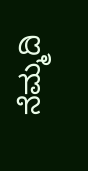ನೆಮ್ಮದಿ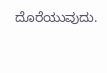ದೊರೆಯುವುದು.